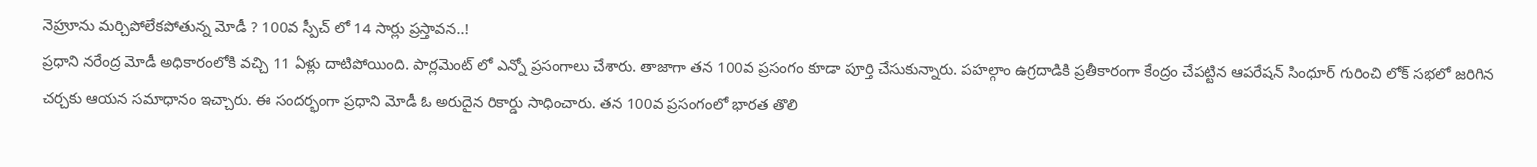నెహ్రూను మర్చిపోలేకపోతున్న మోడీ ? 100వ స్పీచ్ లో 14 సార్లు ప్రస్తావన..!
ప్రధాని నరేంద్ర మోడీ అధికారంలోకి వచ్చి 11 ఏళ్లు దాటిపోయింది. పార్లమెంట్ లో ఎన్నో ప్రసంగాలు చేశారు. తాజాగా తన 100వ ప్రసంగం కూడా పూర్తి చేసుకున్నారు. పహల్గాం ఉగ్రదాడికి ప్రతీకారంగా కేంద్రం చేపట్టిన ఆపరేషన్ సింధూర్ గురించి లోక్ సభలో జరిగిన చర్చకు ఆయన సమాధానం ఇచ్చారు. ఈ సందర్భంగా ప్రధాని మోడీ ఓ అరుదైన రికార్డు సాధించారు. తన 100వ ప్రసంగంలో భారత తొలి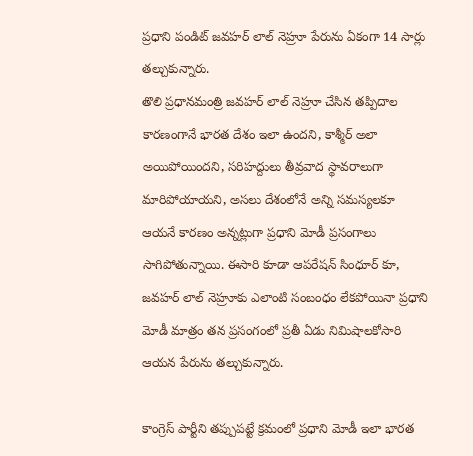ప్రధాని పండిట్ జవహర్ లాల్ నెహ్రూ పేరును ఏకంగా 14 సార్లు తల్చుకున్నారు.
తొలి ప్రధానమంత్రి జవహర్ లాల్ నెహ్రూ చేసిన తప్పిదాల కారణంగానే భారత దేశం ఇలా ఉందని, కాశ్మీర్ అలా అయిపోయిందని, సరిహద్దులు తీవ్రవాద స్థావరాలుగా మారిపోయాయని, అసలు దేశంలోనే అన్ని సమస్యలకూ ఆయనే కారణం అన్నట్లుగా ప్రధాని మోడీ ప్రసంగాలు సాగిపోతున్నాయి. ఈసారి కూడా ఆపరేషన్ సింధూర్ కూ, జవహర్ లాల్ నెహ్రూకు ఎలాంటి సంబంధం లేకపోయినా ప్రధాని మోడీ మాత్రం తన ప్రసంగంలో ప్రతీ ఏడు నిమిషాలకోసారి ఆయన పేరును తల్చుకున్నారు.

కాంగ్రెస్ పార్టీని తప్పుపట్టే క్రమంలో ప్రధాని మోడీ ఇలా భారత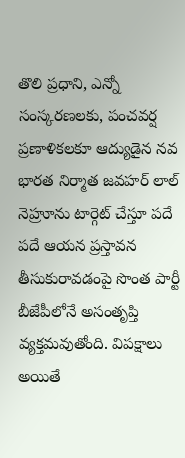తొలి ప్రధాని, ఎన్నో సంస్కరణలకు, పంచవర్ష ప్రణాళికలకూ ఆద్యుడైన నవ భారత నిర్మాత జవహర్ లాల్ నెహ్రూను టార్గెట్ చేస్తూ పదే పదే ఆయన ప్రస్తావన తీసుకురావడంపై సొంత పార్టీ బీజేపీలోనే అసంతృప్తి వ్యక్తమవుతోంది. విపక్షాలు అయితే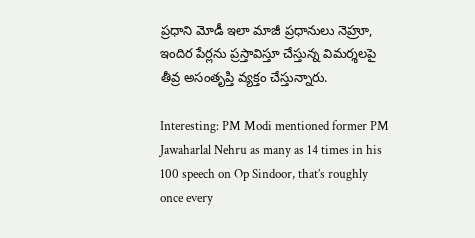ప్రధాని మోడీ ఇలా మాజీ ప్రధానులు నెహ్రూ, ఇందిర పేర్లను ప్రస్తావిస్తూ చేస్తున్న విమర్శలపై తీవ్ర అసంతృప్తి వ్యక్తం చేస్తున్నారు.

Interesting: PM Modi mentioned former PM Jawaharlal Nehru as many as 14 times in his 100 speech on Op Sindoor, that’s roughly once every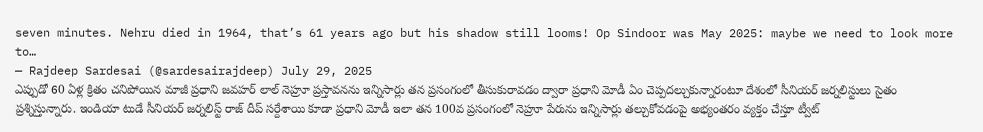seven minutes. Nehru died in 1964, that’s 61 years ago but his shadow still looms! Op Sindoor was May 2025: maybe we need to look more to…
— Rajdeep Sardesai (@sardesairajdeep) July 29, 2025
ఎప్పుడో 60 ఏళ్ల క్రితం చనిపోయిన మాజీ ప్రధాని జవహర్ లాల్ నెహ్రూ ప్రస్తావనను ఇన్నిసార్లు తన ప్రసంగంలో తీసుకురావడం ద్వారా ప్రధాని మోడీ ఏం చెప్పదల్చుకున్నారంటూ దేశంలో సీనియర్ జర్నలిస్టులు సైతం ప్రశ్నిస్తున్నారు. ఇండియా టుడే సీనియర్ జర్నలిస్ట్ రాజ్ దీప్ సర్దేశాయి కూడా ప్రధాని మోడీ ఇలా తన 100వ ప్రసంగంలో నెహ్రూ పేరును ఇన్నిసార్లు తల్చుకోవడంపై అభ్యంతరం వ్యక్తం చేస్తూ ట్వీట్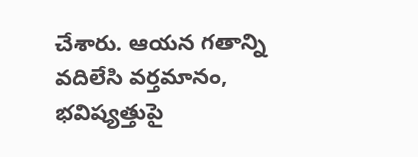చేశారు. ఆయన గతాన్ని వదిలేసి వర్తమానం, భవిష్యత్తుపై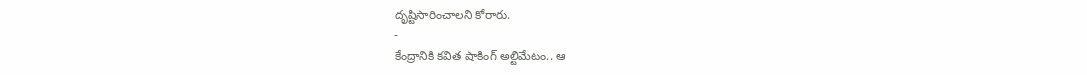దృష్టిసారించాలని కోరారు.
-
కేంద్రానికి కవిత షాకింగ్ అల్టిమేటం.. ఆ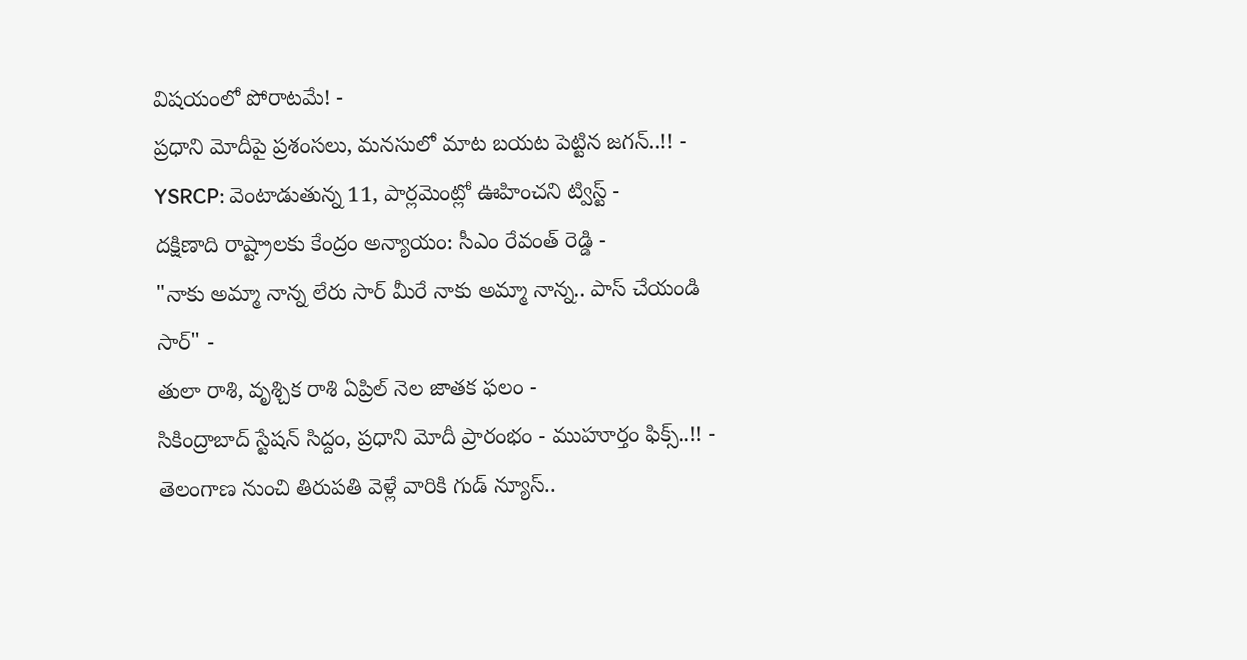విషయంలో పోరాటమే! -
ప్రధాని మోదీపై ప్రశంసలు, మనసులో మాట బయట పెట్టిన జగన్..!! -
YSRCP: వెంటాడుతున్న 11, పార్లమెంట్లో ఊహించని ట్విస్ట్ -
దక్షిణాది రాష్ట్రాలకు కేంద్రం అన్యాయం: సీఎం రేవంత్ రెడ్డి -
"నాకు అమ్మా నాన్న లేరు సార్ మీరే నాకు అమ్మా నాన్న.. పాస్ చేయండి సార్" -
తులా రాశి, వృశ్చిక రాశి ఏప్రిల్ నెల జాతక ఫలం -
సికింద్రాబాద్ స్టేషన్ సిద్దం, ప్రధాని మోదీ ప్రారంభం - ముహూర్తం ఫిక్స్..!! -
తెలంగాణ నుంచి తిరుపతి వెళ్లే వారికి గుడ్ న్యూస్..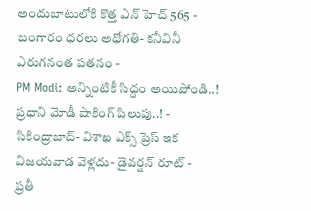అందుబాటులోకి కొత్త ఎన్ హెచ్ 565 -
బంగారం ధరలు అధోగతి- కనీవినీ ఎరుగనంత పతనం -
PM Modi: అన్నింటికీ సిద్దం అయిపోండి..! ప్రధాని మోడీ షాకింగ్ పిలుపు..! -
సికింద్రాబాద్- విశాఖ ఎక్స్ ప్రెస్ ఇక విజయవాడ వెళ్లదు- డైవర్షన్ రూట్ -
ప్రతీ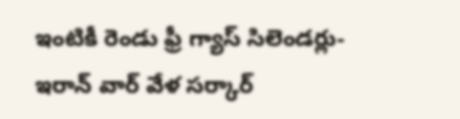ఇంటికీ రెండు ఫ్రీ గ్యాస్ సిలెండర్లు-ఇరాన్ వార్ వేళ సర్కార్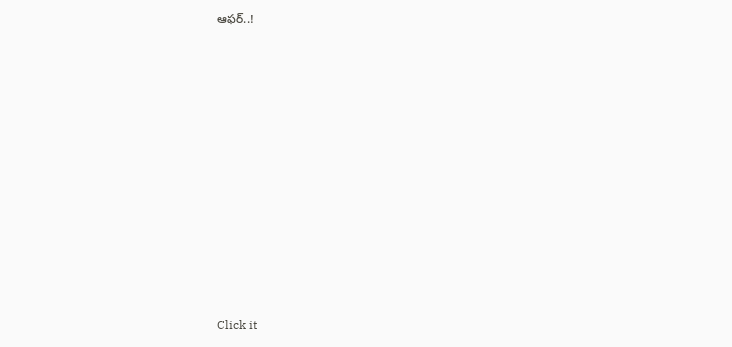ఆఫర్..!












Click it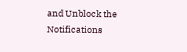and Unblock the Notifications